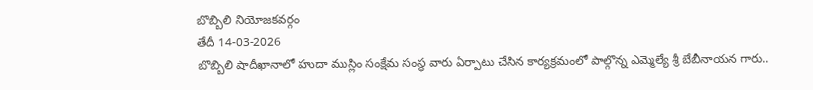బొబ్బిలి నియోజకవర్గం
తేదీ 14-03-2026
బొబ్బిలి షాదీఖానాలో హుదా ముస్లిం సంక్షేమ సంస్థ వారు ఏర్పాటు చేసిన కార్యక్రమంలో పాల్గొన్న ఎమ్మెల్యే శ్రీ బేబీనాయన గారు..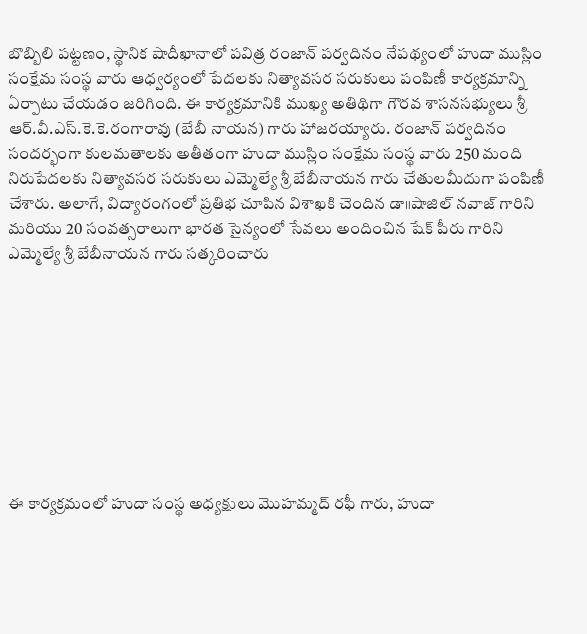బొబ్బిలి పట్టణం, స్థానిక షాదీఖానాలో పవిత్ర రంజాన్ పర్వదినం నేపథ్యంలో హుదా ముస్లిం సంక్షేమ సంస్థ వారు ఆధ్వర్యంలో పేదలకు నిత్యావసర సరుకులు పంపిణీ కార్యక్రమాన్ని ఏర్పాటు చేయడం జరిగింది. ఈ కార్యక్రమానికి ముఖ్య అతిథిగా గౌరవ శాసనసభ్యులు శ్రీ ఆర్.వీ.ఎస్.కె.కె.రంగారావు (బేబీ నాయన) గారు హాజరయ్యారు. రంజాన్ పర్వదినం సందర్భంగా కులమతాలకు అతీతంగా హుదా ముస్లిం సంక్షేమ సంస్థ వారు 250 మంది నిరుపేదలకు నిత్యావసర సరుకులు ఎమ్మెల్యే శ్రీ బేబీనాయన గారు చేతులమీదుగా పంపిణీ చేశారు. అలాగే, విద్యారంగంలో ప్రతిభ చూపిన విశాఖకి చెందిన డా॥షాజిల్ నవాజ్ గారిని మరియు 20 సంవత్సరాలుగా భారత సైన్యంలో సేవలు అందించిన షేక్ పీరు గారిని ఎమ్మెల్యే శ్రీ బేబీనాయన గారు సత్కరించారు









ఈ కార్యక్రమంలో హుదా సంస్థ అధ్యక్షులు మొహమ్మద్ రఫీ గారు, హుదా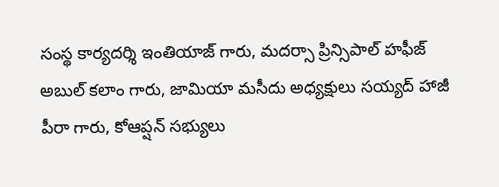సంస్థ కార్యదర్శి ఇంతియాజ్ గారు, మదర్సా ప్రిన్సిపాల్ హఫీజ్ అబుల్ కలాం గారు, జామియా మసీదు అధ్యక్షులు సయ్యద్ హాజీ పీరా గారు, కోఆప్షన్ సభ్యులు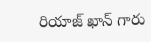రియాజ్ ఖాన్ గారు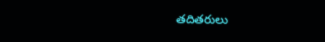తదితరులు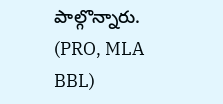పాల్గొన్నారు.
(PRO, MLA BBL)